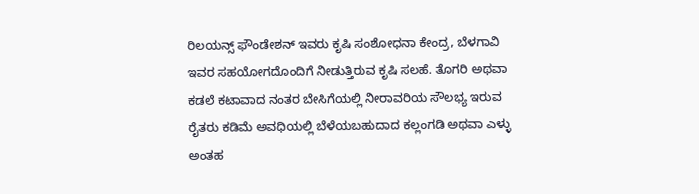ರಿಲಯನ್ಸ್ ಫೌಂಡೇಶನ್ ಇವರು ಕೃಷಿ ಸಂಶೋಧನಾ ಕೇಂದ್ರ, ಬೆಳಗಾವಿ ಇವರ ಸಹಯೋಗದೊಂದಿಗೆ ನೀಡುತ್ತಿರುವ ಕೃಷಿ ಸಲಹೆ. ತೊಗರಿ ಅಥವಾ ಕಡಲೆ ಕಟಾವಾದ ನಂತರ ಬೇಸಿಗೆಯಲ್ಲಿ ನೀರಾವರಿಯ ಸೌಲಭ್ಯ ಇರುವ ರೈತರು ಕಡಿಮೆ ಅವಧಿಯಲ್ಲಿ ಬೆಳೆಯಬಹುದಾದ ಕಲ್ಲಂಗಡಿ ಅಥವಾ ಎಳ್ಳು ಅಂತಹ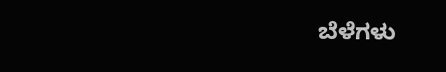ಬೆಳೆಗಳು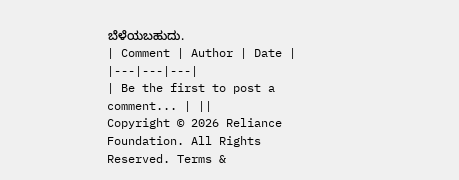ಬೆಳೆಯಬಹುದು.
| Comment | Author | Date |
|---|---|---|
| Be the first to post a comment... | ||
Copyright © 2026 Reliance Foundation. All Rights Reserved. Terms &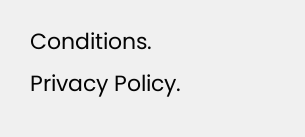Conditions. Privacy Policy.